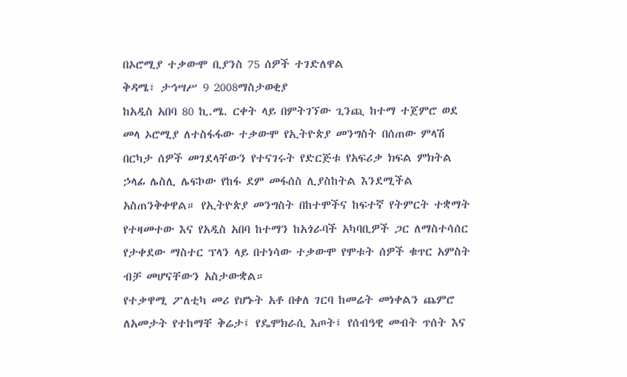በኦሮሚያ ተቃውሞ ቢያንስ 75 ሰዎች ተገድለዋል
ቅዳሜ፣ ታኅሣሥ 9 2008ማስታወቂያ
ከአዲስ አበባ 80 ኪ.ሜ. ርቀት ላይ በምትገኘው ጊንጪ ከተማ ተጀምሮ ወደ መላ ኦሮሚያ ለተስፋፋው ተቃውሞ የኢትዮጵያ መንግስት በሰጠው ምላሽ በርካታ ሰዎች መገደላቸውን የተናገሩት የድርጅቱ የአፍሪቃ ክፍል ምክትል ኃላፊ ሌስሊ ሌፍኮው የከፋ ደም መፋሰስ ሊያስከትል እንደሚችል አስጠንቅቀዋል። የኢትዮጵያ መንግስት በከተሞችና ከፍተኛ የትምርት ተቋማት የተዛመተው እና የአዲስ አበባ ከተማን ከአጎራባች አካባቢዎች ጋር ለማስተሳሰር የታቀደው ማስተር ፕላን ላይ በተነሳው ተቃውሞ የሞቱት ሰዎች ቁጥር አምስት ብቻ መሆናቸውን አስታውቋል።
የተቃዋሚ ፖለቲካ መሪ የሆኑት አቶ በቀለ ገርባ ከመሬት መነቀልን ጨምሮ ለአመታት የተከማቸ ቅሬታ፤ የዴሞክራሲ እጦት፤ የሰብዓዊ መብት ጥሰት እና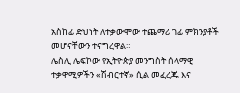አስከፊ ድህነት ለተቃውሞው ተጨማሪ ገፊ ምክንያቶች መሆናቸውን ተናግረዋል።
ሌስሊ ሌፍኮው የኢትዮጵያ መንግስት ሰላማዊ ተቃዋሚዎችን «ሽብርተኛ» ሲል መፈረጁ እና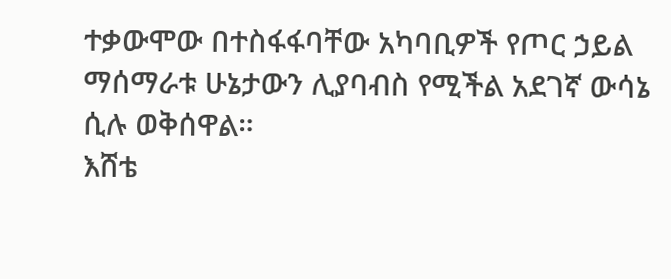ተቃውሞው በተስፋፋባቸው አካባቢዎች የጦር ኃይል ማሰማራቱ ሁኔታውን ሊያባብስ የሚችል አደገኛ ውሳኔ ሲሉ ወቅሰዋል።
እሸቴ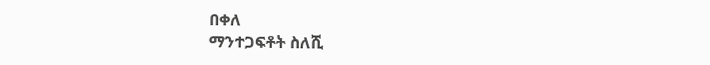በቀለ
ማንተጋፍቶት ስለሺ